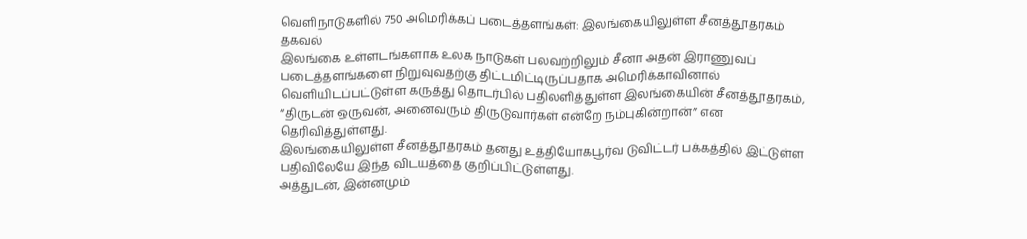வெளிநாடுகளில் 750 அமெரிக்கப் படைத்தளங்கள்: இலங்கையிலுள்ள சீனத்தூதரகம் தகவல்
இலங்கை உள்ளடங்களாக உலக நாடுகள் பலவற்றிலும் சீனா அதன் இராணுவப் படைத்தளங்களை நிறுவுவதற்கு திட்டமிட்டிருப்பதாக அமெரிக்காவினால் வெளியிடப்பட்டுள்ள கருத்து தொடர்பில் பதிலளித்துள்ள இலங்கையின் சீனத்தூதரகம், “திருடன் ஒருவன், அனைவரும் திருடுவார்கள் என்றே நம்புகின்றான்” என தெரிவித்துள்ளது.
இலங்கையிலுள்ள சீனத்தூதரகம் தனது உத்தியோகபூர்வ டுவிட்டர் பக்கத்தில் இட்டுள்ள பதிவிலேயே இந்த விடயத்தை குறிப்பிட்டுள்ளது.
அத்துடன், இன்னமும்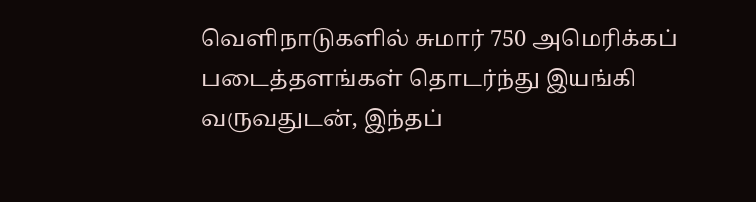வெளிநாடுகளில் சுமார் 750 அமெரிக்கப் படைத்தளங்கள் தொடர்ந்து இயங்கி வருவதுடன், இந்தப்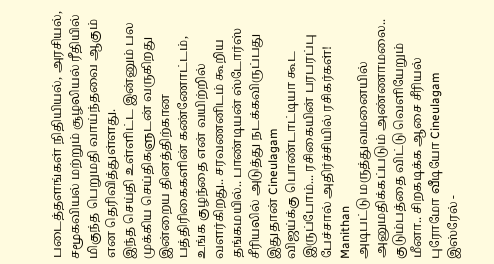படைத்தளங்கள் நிதியியல், அரசியல், சமூகவியல் மற்றும் சூழலியல் ரீதியில் மிகுந்த பெறுமதி வாய்ந்தவை ஆகும் என தெரிவித்துள்ளது.
இந்த செய்தி உள்ளிட்ட இன்னும் பல முக்கிய செய்திகளுடன் வருகிறது இன்றைய தினத்திற்கான பத்திரிகைகளின் கண்ணோட்டம்,
உங்க குழந்தை என் வயிற்றில் வளர்கிறது.. சரவணனிடம் கூறிய தங்கமயில்.. பாண்டியன் ஸ்டோர்ஸ் சீரியலில் அடுத்து நடக்கவிருப்பது இதுதான் Cineulagam
விஜய்க்கு பொண்டாட்டியா கூட இருப்போம்... ரசிகையின் பரபரப்பு பேச்சால் அதிர்ச்சியில் ரசிகர்கள்! Manithan
அடிபட்டு மருத்துவமனையில் அனுமதிக்கப்படும் அண்ணாமலை.. குடும்பத்தை விட்டு வெளியேறும் மீனா.. சிறகடிக்க ஆசை சீரியல் புரோமோ வீடியோ Cineulagam
இஸ்ரேல் -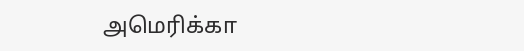அமெரிக்கா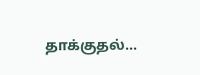தாக்குதல்...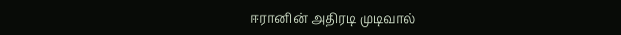ஈரானின் அதிரடி முடிவால்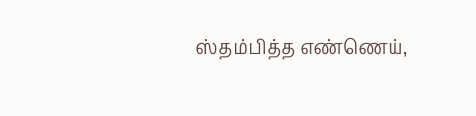ஸ்தம்பித்த எண்ணெய்,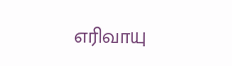எரிவாயு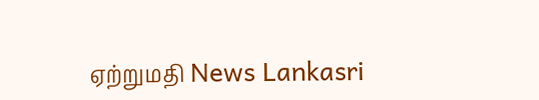ஏற்றுமதி News Lankasri